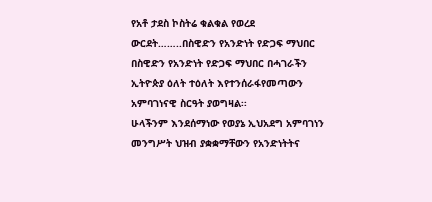የአቶ ታደስ ኮስትሬ ቁልቁል የወረደ ውርደት……..በስዊድን የአንድነት የድጋፍ ማህበር
በስዊድን የአንድነት የድጋፍ ማህበር በሓገራችን ኢትዮጵያ ዕለት ተዕለት እየተንሰራፋየመጣውን አምባገነናዊ ስርዓት ያወግዛል፡፡
ሁላችንም እንደሰማነው የወያኔ ኢህአደግ አምባገነን መንግሥት ህዝብ ያቋቋማቸውን የአንድነትትና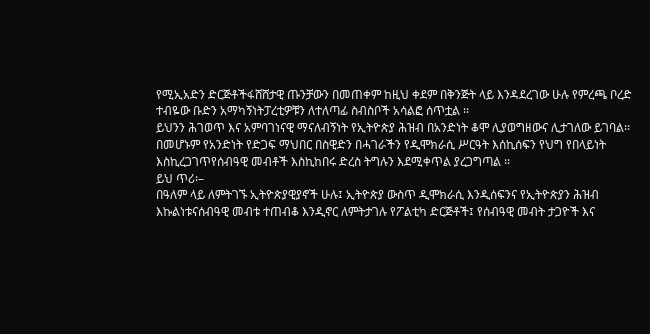የሚኢአድን ድርጅቶችፋሸሸታዊ ጡንቻውን በመጠቀም ከዚህ ቀደም በቅንጅት ላይ እንዳደረገው ሁሉ የምረጫ ቦረድ ተብዬው ቡድን አማካኝነትፓረቲዎቹን ለተለጣፊ ስብስቦች አሳልፎ ሰጥቷል ፡፡
ይህንን ሕገወጥ እና አምባገነናዊ ማናለብኝነት የኢትዮጵያ ሕዝብ በአንድነት ቆሞ ሊያወግዘውና ሊታገለው ይገባል፡፡
በመሆኑም የአንድነት የድጋፍ ማህበር በስዊድን በሓገራችን የዲሞክራሲ ሥርዓት እሰኪሰፍን የህግ የበላይነት እስኪረጋገጥየሰብዓዊ መብቶች እስኪከበሩ ድረስ ትግሉን እደሚቀጥል ያረጋግጣል ፡፡
ይህ ጥሪ፡–
በዓለም ላይ ለምትገኙ ኢትዮጵያዊያኖች ሁሉ፤ ኢትዮጵያ ውስጥ ዲሞክራሲ እንዲሰፍንና የኢትዮጵያን ሕዝብ እኩልነቱናሰብዓዊ መብቱ ተጠብቆ እንዲኖር ለምትታገሉ የፖልቲካ ድርጅቶች፤ የሰብዓዊ መብት ታጋዮች እና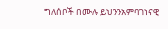ግለሰቦች በሙሉ ይህንንአምባገነናዊ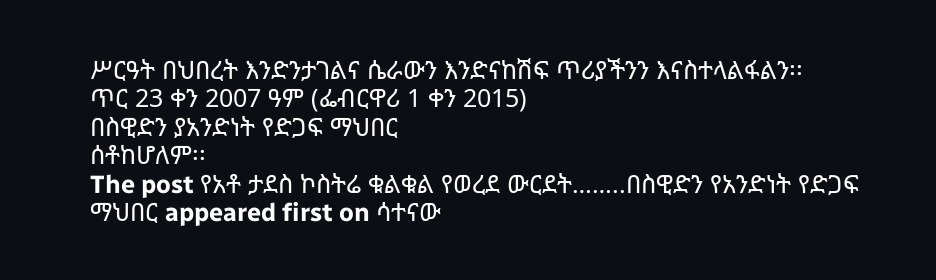ሥርዓት በህበረት እንድንታገልና ሴራውን እንድናከሽፍ ጥሪያችንን እናስተላልፋልን፡፡
ጥር 23 ቀን 2007 ዓም (ፌብርዋሪ 1 ቀን 2015)
በስዊድን ያአንድነት የድጋፍ ማህበር
ሰቶከሆለም፡፡
The post የአቶ ታደስ ኮስትሬ ቁልቁል የወረደ ውርደት……..በስዊድን የአንድነት የድጋፍ ማህበር appeared first on ሳተናው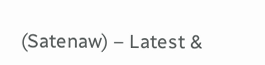(Satenaw) – Latest &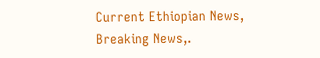Current Ethiopian News, Breaking News,.